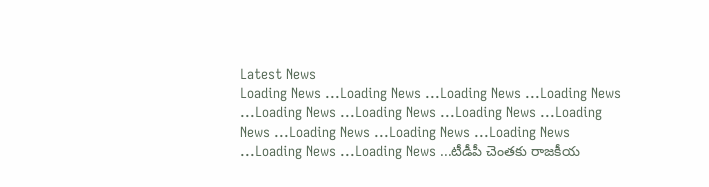Latest News
Loading News ...Loading News ...Loading News ...Loading News ...Loading News ...Loading News ...Loading News ...Loading News ...Loading News ...Loading News ...Loading News ...Loading News ...Loading News ...టీడీపీ చెంతకు రాజకీయ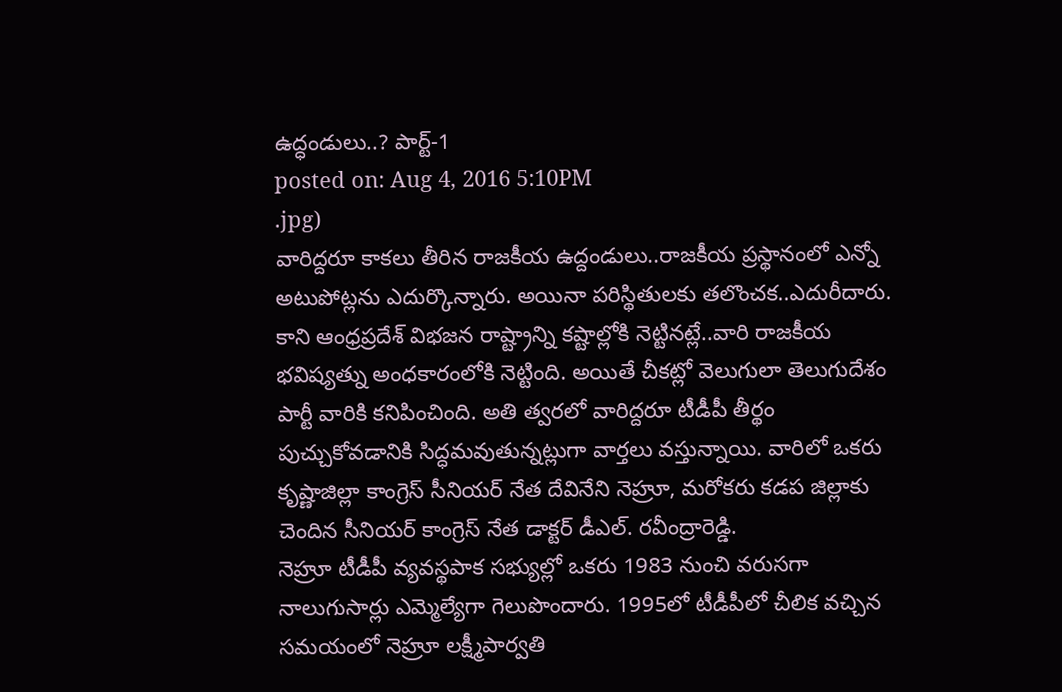ఉద్ధండులు..? పార్ట్-1
posted on: Aug 4, 2016 5:10PM
.jpg)
వారిద్దరూ కాకలు తీరిన రాజకీయ ఉద్దండులు..రాజకీయ ప్రస్థానంలో ఎన్నో అటుపోట్లను ఎదుర్కొన్నారు. అయినా పరిస్థితులకు తలొంచక..ఎదురీదారు. కాని ఆంధ్రప్రదేశ్ విభజన రాష్ట్రాన్ని కష్టాల్లోకి నెట్టినట్లే..వారి రాజకీయ భవిష్యత్ను అంధకారంలోకి నెట్టింది. అయితే చీకట్లో వెలుగులా తెలుగుదేశం పార్టీ వారికి కనిపించింది. అతి త్వరలో వారిద్దరూ టీడీపీ తీర్థం పుచ్చుకోవడానికి సిద్ధమవుతున్నట్లుగా వార్తలు వస్తున్నాయి. వారిలో ఒకరు కృష్ణాజిల్లా కాంగ్రెస్ సీనియర్ నేత దేవినేని నెహ్రూ, మరోకరు కడప జిల్లాకు చెందిన సీనియర్ కాంగ్రెస్ నేత డాక్టర్ డీఎల్. రవీంద్రారెడ్డి.
నెహ్రూ టీడీపీ వ్యవస్థపాక సభ్యుల్లో ఒకరు 1983 నుంచి వరుసగా నాలుగుసార్లు ఎమ్మెల్యేగా గెలుపొందారు. 1995లో టీడీపీలో చీలిక వచ్చిన సమయంలో నెహ్రూ లక్ష్మీపార్వతి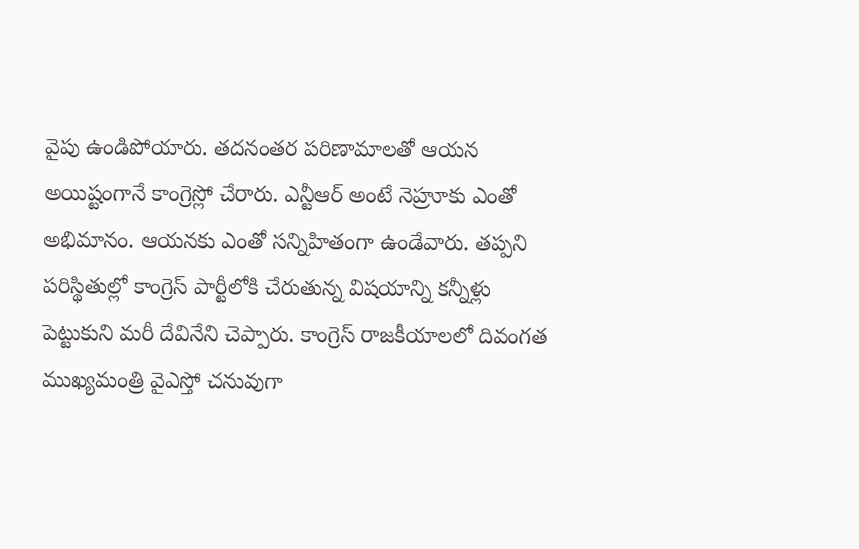వైపు ఉండిపోయారు. తదనంతర పరిణామాలతో ఆయన అయిష్టంగానే కాంగ్రెస్లో చేరారు. ఎన్టీఆర్ అంటే నెహ్రూకు ఎంతో అభిమానం. ఆయనకు ఎంతో సన్నిహితంగా ఉండేవారు. తప్పని పరిస్థితుల్లో కాంగ్రెస్ పార్టీలోకి చేరుతున్న విషయాన్ని కన్నీళ్లు పెట్టుకుని మరీ దేవినేని చెప్పారు. కాంగ్రెస్ రాజకీయాలలో దివంగత ముఖ్యమంత్రి వైఎస్తో చనువుగా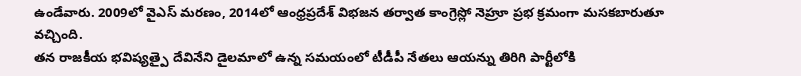ఉండేవారు. 2009లో వైఎస్ మరణం, 2014లో ఆంధ్రప్రదేశ్ విభజన తర్వాత కాంగ్రెస్లో నెహ్రూ ప్రభ క్రమంగా మసకబారుతూ వచ్చింది.
తన రాజకీయ భవిష్యత్పై దేవినేని డైలమాలో ఉన్న సమయంలో టీడీపీ నేతలు ఆయన్ను తిరిగి పార్టీలోకి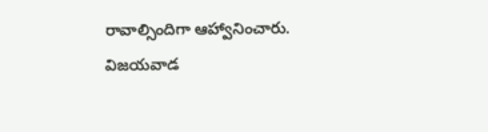రావాల్సిందిగా ఆహ్వానించారు. విజయవాడ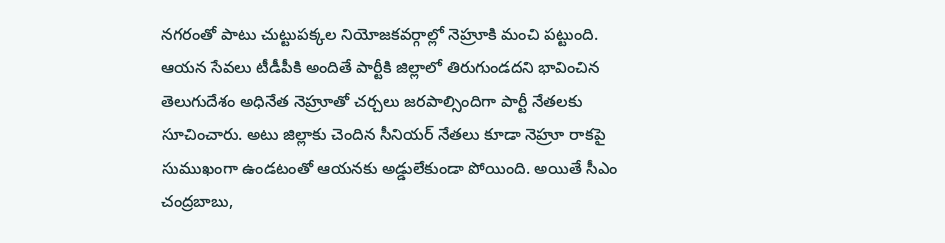నగరంతో పాటు చుట్టుపక్కల నియోజకవర్గాల్లో నెహ్రూకి మంచి పట్టుంది. ఆయన సేవలు టీడీపీకి అందితే పార్టీకి జిల్లాలో తిరుగుండదని భావించిన తెలుగుదేశం అధినేత నెహ్రూతో చర్చలు జరపాల్సిందిగా పార్టీ నేతలకు సూచించారు. అటు జిల్లాకు చెందిన సీనియర్ నేతలు కూడా నెహ్రూ రాకపై సుముఖంగా ఉండటంతో ఆయనకు అడ్డులేకుండా పోయింది. అయితే సీఎం చంద్రబాబు,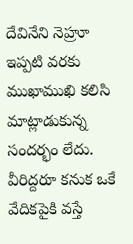దేవినేని నెహ్రూ ఇప్పటి వరకు ముఖాముఖి కలిసి మాట్లాడుకున్న సందర్భం లేదు. వీరిద్దరూ కనుక ఒకే వేదికపైకి వస్తే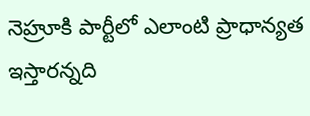నెహ్రూకి పార్టీలో ఎలాంటి ప్రాధాన్యత ఇస్తారన్నది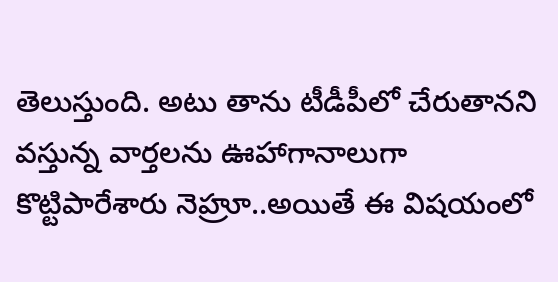తెలుస్తుంది. అటు తాను టీడీపీలో చేరుతానని వస్తున్న వార్తలను ఊహాగానాలుగా కొట్టిపారేశారు నెహ్రూ..అయితే ఈ విషయంలో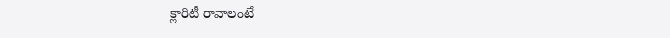క్లారిటీ రావాలంటే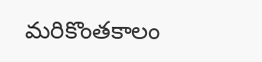మరికొంతకాలం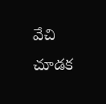వేచి చూడక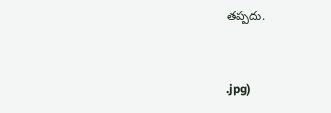తప్పదు.



.jpg)